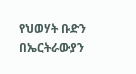የህወሃት ቡድን በኤርትራውያን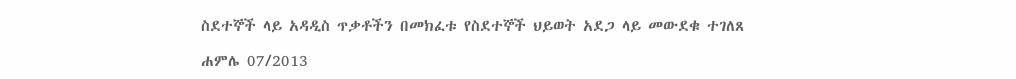ስደተኞች ላይ አዳዲስ ጥቃቶችን በመክፈቱ የስደተኞች ህይወት አደጋ ላይ መውደቁ ተገለጸ

ሐምሌ 07/2013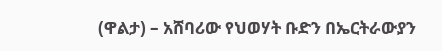(ዋልታ) – አሸባሪው የህወሃት ቡድን በኤርትራውያን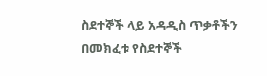ስደተኞች ላይ አዳዲስ ጥቃቶችን በመክፈቱ የስደተኞች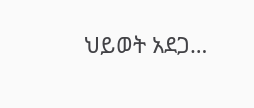ህይወት አደጋ…